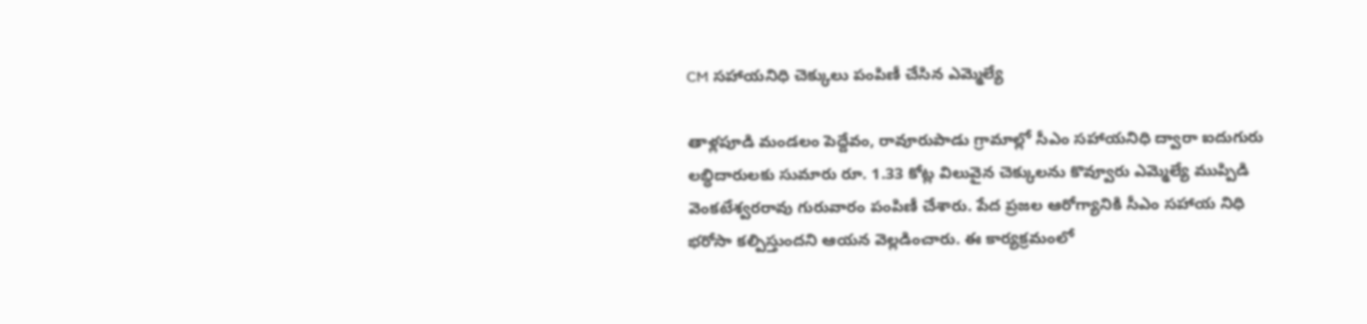CM సహాయనిధి చెక్కులు పంపిణీ చేసిన ఎమ్మెల్యే

తాళ్లపూడి మండలం పెద్దేవం, రావూరుపాడు గ్రామాల్లో సీఎం సహాయనిధి ద్వారా ఐదుగురు లబ్ధిదారులకు సుమారు రూ. 1.33 కోట్ల విలువైన చెక్కులను కొవ్వూరు ఎమ్మెల్యే ముప్పిడి వెంకటేశ్వరరావు గురువారం పంపిణీ చేశారు. పేద ప్రజల ఆరోగ్యానికి సీఎం సహాయ నిధి భరోసా కల్పిస్తుందని ఆయన వెల్లడించారు. ఈ కార్యక్రమంలో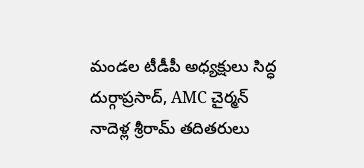మండల టీడీపీ అధ్యక్షులు సిద్ధ దుర్గాప్రసాద్, AMC చైర్మన్ నాదెళ్ల శ్రీరామ్ తదితరులు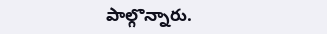పాల్గొన్నారు.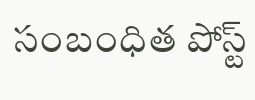సంబంధిత పోస్ట్